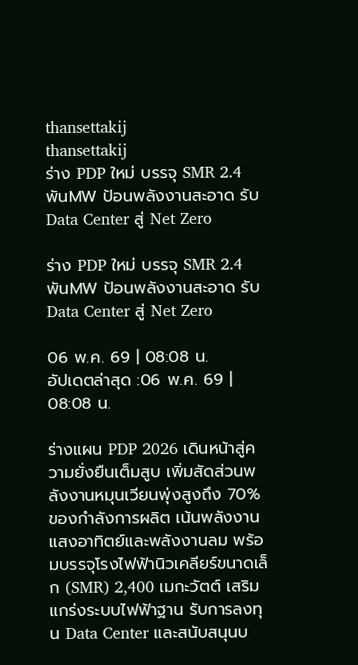thansettakij
thansettakij
ร่าง PDP ใหม่ บรรจุ SMR 2.4 พันMW ป้อนพลังงานสะอาด รับ Data Center สู่ Net Zero

ร่าง PDP ใหม่ บรรจุ SMR 2.4 พันMW ป้อนพลังงานสะอาด รับ Data Center สู่ Net Zero

06 พ.ค. 69 | 08:08 น.
อัปเดตล่าสุด :06 พ.ค. 69 | 08:08 น.

ร่างแผน PDP 2026 เดินหน้าสู่ความยั่งยืนเต็มสูบ เพิ่มสัดส่วนพลังงานหมุนเวียนพุ่งสูงถึง 70% ของกำลังการผลิต เน้นพลังงานแสงอาทิตย์และพลังงานลม พร้อมบรรจุโรงไฟฟ้านิวเคลียร์ขนาดเล็ก (SMR) 2,400 เมกะวัตต์ เสริมแกร่งระบบไฟฟ้าฐาน รับการลงทุน Data Center และสนับสนุนบ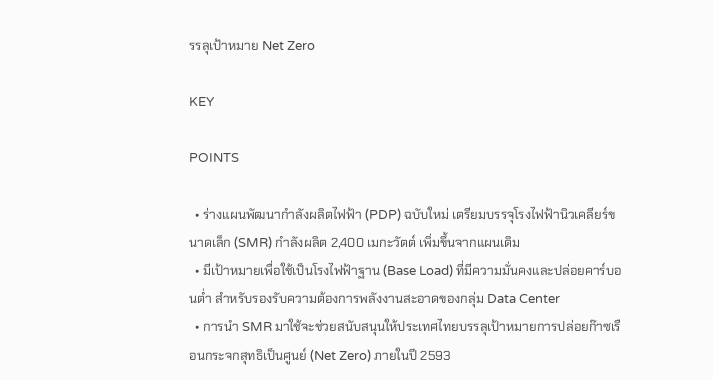รรลุเป้าหมาย Net Zero

KEY

POINTS

  • ร่างแผนพัฒนากำลังผลิตไฟฟ้า (PDP) ฉบับใหม่ เตรียมบรรจุโรงไฟฟ้านิวเคลียร์ขนาดเล็ก (SMR) กำลังผลิต 2,400 เมกะวัตต์ เพิ่มขึ้นจากแผนเดิม
  • มีเป้าหมายเพื่อใช้เป็นโรงไฟฟ้าฐาน (Base Load) ที่มีความมั่นคงและปล่อยคาร์บอนต่ำ สำหรับรองรับความต้องการพลังงานสะอาดของกลุ่ม Data Center
  • การนำ SMR มาใช้จะช่วยสนับสนุนให้ประเทศไทยบรรลุเป้าหมายการปล่อยก๊าซเรือนกระจกสุทธิเป็นศูนย์ (Net Zero) ภายในปี 2593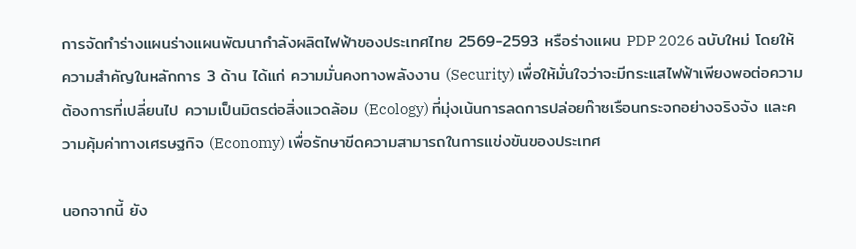การจัดทำร่างแผนร่างแผนพัฒนากำลังผลิตไฟฟ้าของประเทศไทย 2569-2593 หรือร่างแผน PDP 2026 ฉบับใหม่ โดยให้ความสำคัญในหลักการ 3 ด้าน ได้แก่ ความมั่นคงทางพลังงาน (Security) เพื่อให้มั่นใจว่าจะมีกระแสไฟฟ้าเพียงพอต่อความต้องการที่เปลี่ยนไป ความเป็นมิตรต่อสิ่งแวดล้อม (Ecology) ที่มุ่งเน้นการลดการปล่อยก๊าซเรือนกระจกอย่างจริงจัง และความคุ้มค่าทางเศรษฐกิจ (Economy) เพื่อรักษาขีดความสามารถในการแข่งขันของประเทศ

นอกจากนี้ ยัง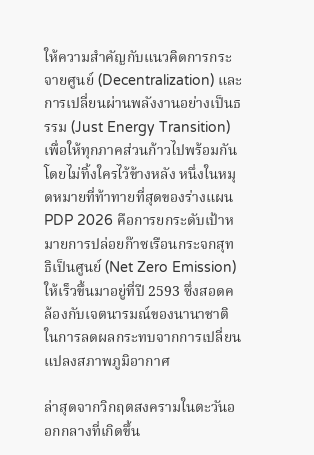ให้ความสำคัญกับแนวคิดการกระจายศูนย์ (Decentralization) และการเปลี่ยนผ่านพลังงานอย่างเป็นธรรม (Just Energy Transition) เพื่อให้ทุกภาคส่วนก้าวไปพร้อมกันโดยไม่ทิ้งใครไว้ข้างหลัง หนึ่งในหมุดหมายที่ท้าทายที่สุดของร่างแผน PDP 2026 คือการยกระดับเป้าหมายการปล่อยก๊าซเรือนกระจกสุทธิเป็นศูนย์ (Net Zero Emission) ให้เร็วขึ้นมาอยู่ที่ปี 2593 ซึ่งสอดคล้องกับเจตนารมณ์ของนานาชาติในการลดผลกระทบจากการเปลี่ยนแปลงสภาพภูมิอากาศ

ล่าสุดจากวิกฤตสงครามในตะวันออกกลางที่เกิดขึ้น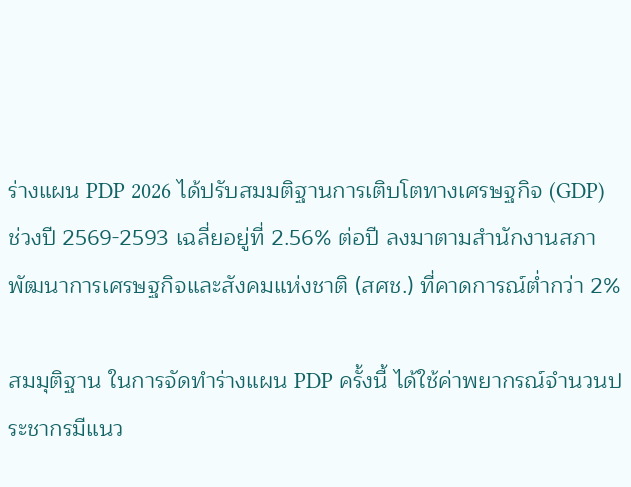ร่างแผน PDP 2026 ได้ปรับสมมติฐานการเติบโตทางเศรษฐกิจ (GDP) ช่วงปี 2569-2593 เฉลี่ยอยู่ที่ 2.56% ต่อปี ลงมาตามสำนักงานสภาพัฒนาการเศรษฐกิจและสังคมแห่งชาติ (สศช.) ที่คาดการณ์ตํ่ากว่า 2%

สมมุติฐาน ในการจัดทำร่างแผน PDP ครั้งนี้ ได้ใช้ค่าพยากรณ์จำนวนประชากรมีแนว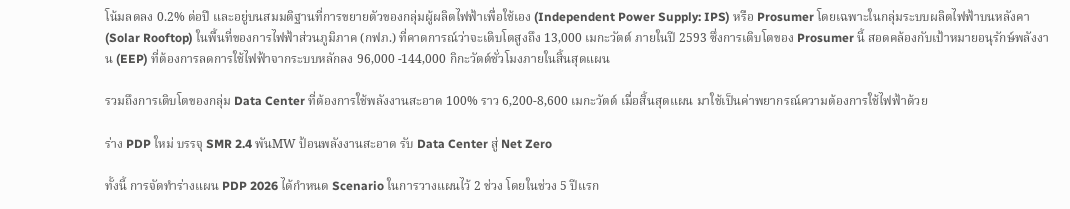โน้มลดลง 0.2% ต่อปี และอยู่บนสมมติฐานที่การขยายตัวของกลุ่มผู้ผลิตไฟฟ้าเพื่อใช้เอง (Independent Power Supply: IPS) หรือ Prosumer โดยเฉพาะในกลุ่มระบบผลิตไฟฟ้าบนหลังคา (Solar Rooftop) ในพื้นที่ของการไฟฟ้าส่วนภูมิภาค (กฟภ.) ที่คาดการณ์ว่าจะเติบโตสูงถึง 13,000 เมกะวัตต์ ภายในปี 2593 ซึ่งการเติบโตของ Prosumer นี้ สอดคล้องกับเป้าหมายอนุรักษ์พลังงาน (EEP) ที่ต้องการลดการใช้ไฟฟ้าจากระบบหลักลง 96,000 -144,000 กิกะวัตต์ชั่วโมงภายในสิ้นสุดแผน

รวมถึงการเติบโตของกลุ่ม Data Center ที่ต้องการใช้พลังงานสะอาด 100% ราว 6,200-8,600 เมกะวัตต์ เมื่อสิ้นสุดแผน มาใช้เป็นค่าพยากรณ์ความต้องการใช้ไฟฟ้าด้วย

ร่าง PDP ใหม่ บรรจุ SMR 2.4 พันMW ป้อนพลังงานสะอาด รับ Data Center สู่ Net Zero

ทั้งนี้ การจัดทำร่างแผน PDP 2026 ได้กำหนด Scenario ในการวางแผนไว้ 2 ช่วง โดยในช่วง 5 ปีแรก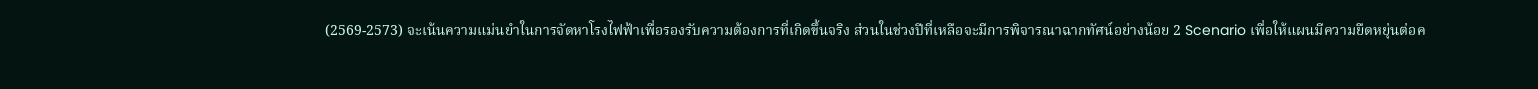(2569-2573) จะเน้นความแม่นยำในการจัดหาโรงไฟฟ้าเพื่อรองรับความต้องการที่เกิดขึ้นจริง ส่วนในช่วงปีที่เหลือจะมีการพิจารณาฉากทัศน์อย่างน้อย 2 Scenario เพื่อให้แผนมีความยืดหยุ่นต่อค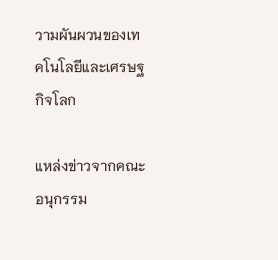วามผันผวนของเทคโนโลยีและเศรษฐกิจโลก

แหล่งข่าวจากคณะอนุกรรม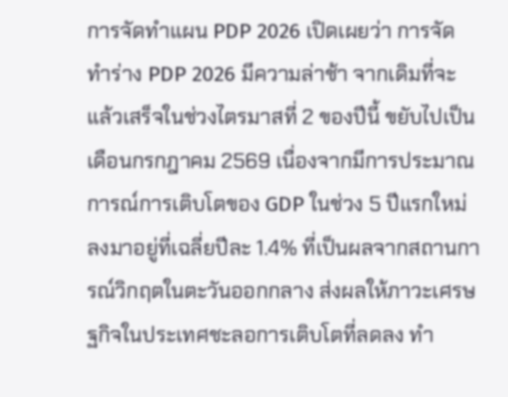การจัดทำแผน PDP 2026 เปิดเผยว่า การจัดทำร่าง PDP 2026 มีความล่าช้า จากเดิมที่จะแล้วเสร็จในช่วงไตรมาสที่ 2 ของปีนี้ ขยับไปเป็นเดือนกรกฎาคม 2569 เนื่องจากมีการประมาณการณ์การเติบโตของ GDP ในช่วง 5 ปีแรกใหม่ ลงมาอยู่ที่เฉลี่ยปีละ 1.4% ที่เป็นผลจากสถานการณ์วิกฤตในตะวันออกกลาง ส่งผลให้ภาวะเศรษฐกิจในประเทศชะลอการเติบโตที่ลดลง ทำ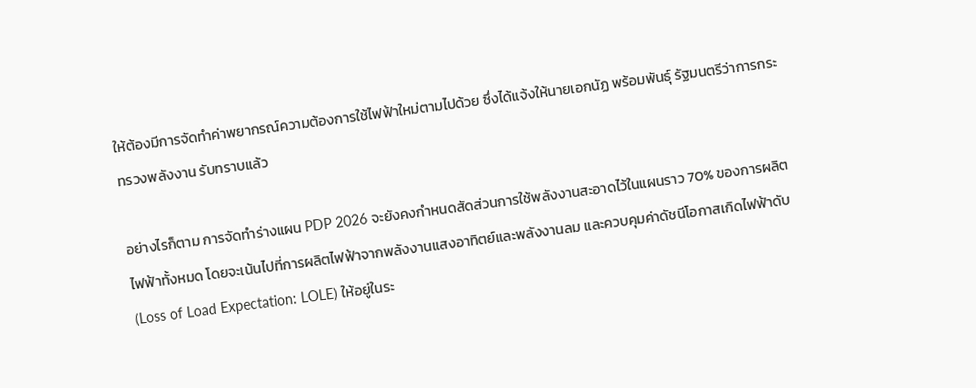ให้ต้องมีการจัดทำค่าพยากรณ์ความต้องการใช้ไฟฟ้าใหม่ตามไปด้วย ซึ่งได้แจ้งให้นายเอกนัฏ พร้อมพันธุ์ รัฐมนตรีว่าการกระทรวงพลังงาน รับทราบแล้ว

อย่างไรก็ตาม การจัดทำร่างแผน PDP 2026 จะยังคงกำหนดสัดส่วนการใช้พลังงานสะอาดไว้ในแผนราว 70% ของการผลิตไฟฟ้าทั้งหมด โดยจะเน้นไปที่การผลิตไฟฟ้าจากพลังงานแสงอาทิตย์และพลังงานลม และควบคุมค่าดัชนีโอกาสเกิดไฟฟ้าดับ (Loss of Load Expectation: LOLE) ให้อยู่ในระ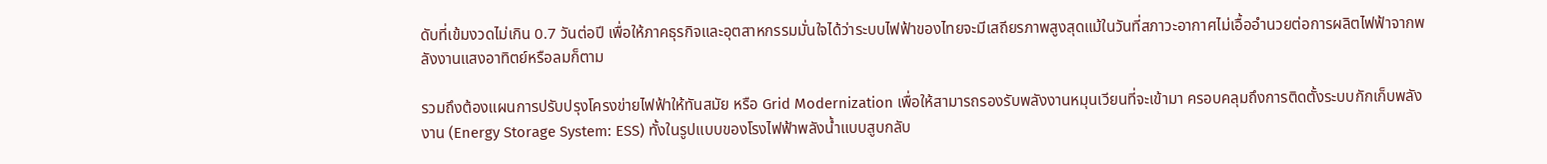ดับที่เข้มงวดไม่เกิน 0.7 วันต่อปี เพื่อให้ภาคธุรกิจและอุตสาหกรรมมั่นใจได้ว่าระบบไฟฟ้าของไทยจะมีเสถียรภาพสูงสุดแม้ในวันที่สภาวะอากาศไม่เอื้ออำนวยต่อการผลิตไฟฟ้าจากพลังงานแสงอาทิตย์หรือลมก็ตาม

รวมถึงต้องแผนการปรับปรุงโครงข่ายไฟฟ้าให้ทันสมัย หรือ Grid Modernization เพื่อให้สามารถรองรับพลังงานหมุนเวียนที่จะเข้ามา ครอบคลุมถึงการติดตั้งระบบกักเก็บพลังงาน (Energy Storage System: ESS) ทั้งในรูปแบบของโรงไฟฟ้าพลังนํ้าแบบสูบกลับ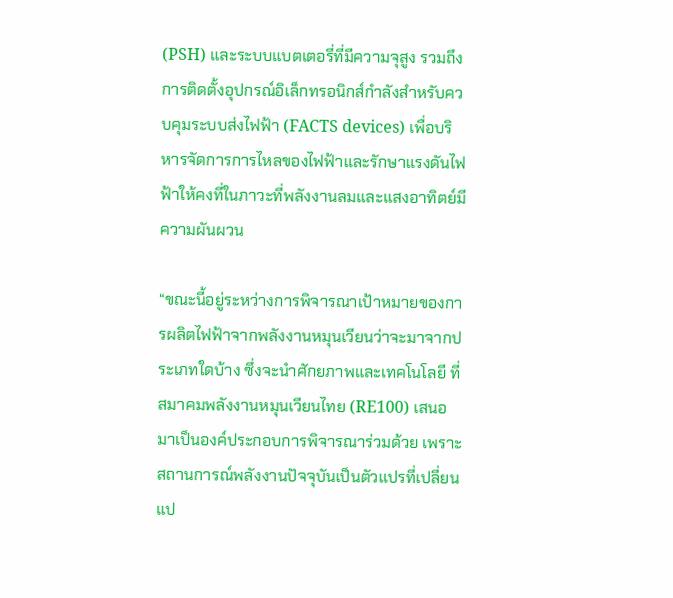(PSH) และระบบแบตเตอรี่ที่มีความจุสูง รวมถึงการติดตั้งอุปกรณ์อิเล็กทรอนิกส์กำลังสำหรับควบคุมระบบส่งไฟฟ้า (FACTS devices) เพื่อบริหารจัดการการไหลของไฟฟ้าและรักษาแรงดันไฟฟ้าให้คงที่ในภาวะที่พลังงานลมและแสงอาทิตย์มีความผันผวน

“ขณะนี้อยู่ระหว่างการพิจารณาเป้าหมายของการผลิตไฟฟ้าจากพลังงานหมุนเวียนว่าจะมาจากประเภทใดบ้าง ซึ่งจะนำศักยภาพและเทคโนโลยี ที่สมาคมพลังงานหมุนเวียนไทย (RE100) เสนอมาเป็นองค์ประกอบการพิจารณาร่วมด้วย เพราะสถานการณ์พลังงานปัจจุบันเป็นตัวแปรที่เปลี่ยนแป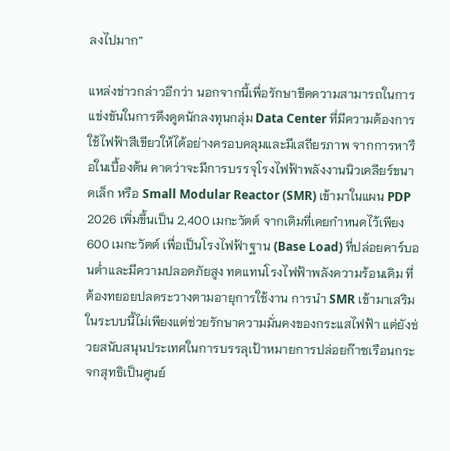ลงไปมาก”

แหล่งข่าวกล่าวอีกว่า นอกจากนี้เพื่อรักษาขีดความสามารถในการแข่งขันในการดึงดูดนักลงทุนกลุ่ม Data Center ที่มีความต้องการใช้ไฟฟ้าสีเขียวให้ได้อย่างครอบคลุมและมีเสถียรภาพ จากการหารือในเบื้องต้น คาดว่าจะมีการบรรจุโรงไฟฟ้าพลังงานนิวเคลียร์ขนาดเล็ก หรือ Small Modular Reactor (SMR) เข้ามาในแผน PDP 2026 เพิ่มขึ้นเป็น 2,400 เมกะวัตต์ จากเดิมที่เคยกำหนดไว้เพียง 600 เมกะวัตต์ เพื่อเป็นโรงไฟฟ้าฐาน (Base Load) ที่ปล่อยคาร์บอนตํ่าและมีความปลอดภัยสูง ทดแทนโรงไฟฟ้าพลังความร้อนเดิม ที่ต้องทยอยปลดระวางตามอายุการใช้งาน การนำ SMR เข้ามาเสริมในระบบนี้ไม่เพียงแต่ช่วยรักษาความมั่นคงของกระแสไฟฟ้า แต่ยังช่วยสนับสนุนประเทศในการบรรลุเป้าหมายการปล่อยก๊าซเรือนกระจกสุทธิเป็นศูนย์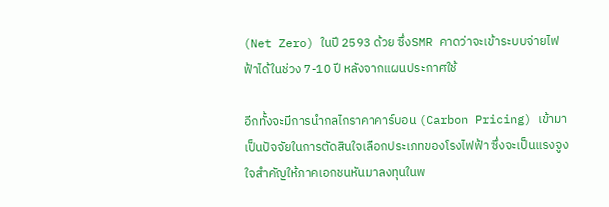(Net Zero) ในปี 2593 ด้วย ซึ่งSMR คาดว่าจะเข้าระบบจ่ายไฟฟ้าได้ในช่วง 7-10 ปี หลังจากแผนประกาศใช้

อีกทั้งจะมีการนำกลไกราคาคาร์บอน (Carbon Pricing) เข้ามาเป็นปัจจัยในการตัดสินใจเลือกประเภทของโรงไฟฟ้า ซึ่งจะเป็นแรงจูงใจสำคัญให้ภาคเอกชนหันมาลงทุนในพ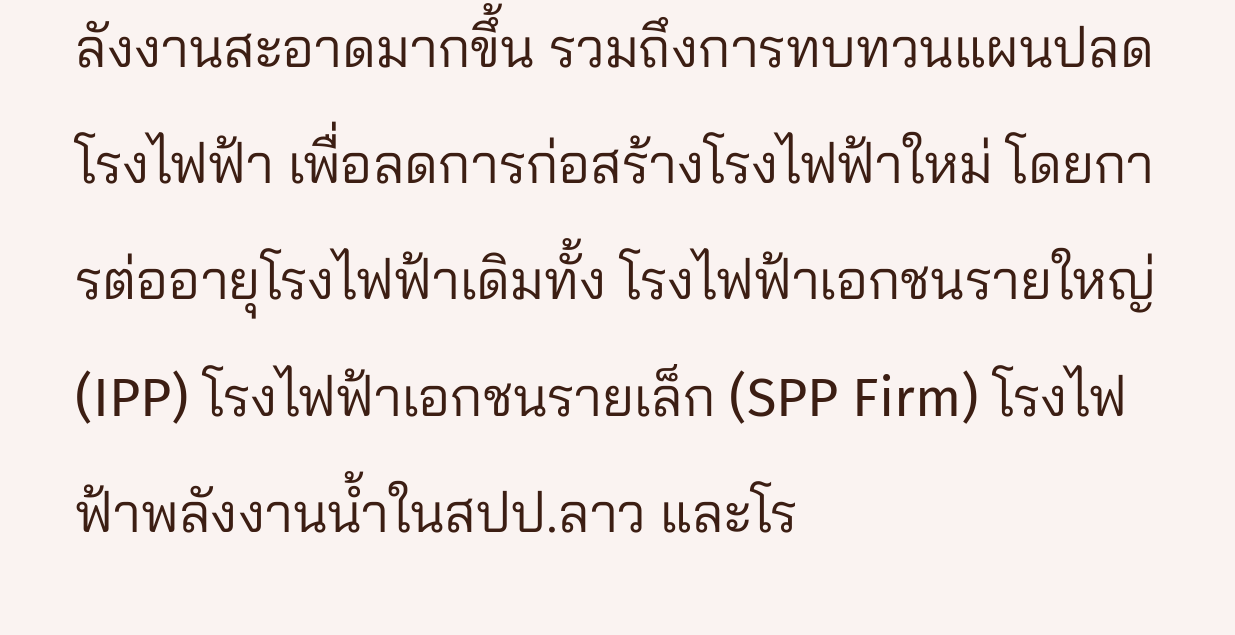ลังงานสะอาดมากขึ้น รวมถึงการทบทวนแผนปลดโรงไฟฟ้า เพื่อลดการก่อสร้างโรงไฟฟ้าใหม่ โดยการต่ออายุโรงไฟฟ้าเดิมทั้ง โรงไฟฟ้าเอกชนรายใหญ่ (IPP) โรงไฟฟ้าเอกชนรายเล็ก (SPP Firm) โรงไฟฟ้าพลังงานนํ้าในสปป.ลาว และโร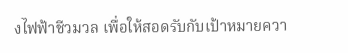งไฟฟ้าชีวมวล เพื่อให้สอดรับกับเป้าหมายควา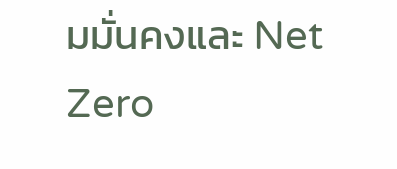มมั่นคงและ Net Zero